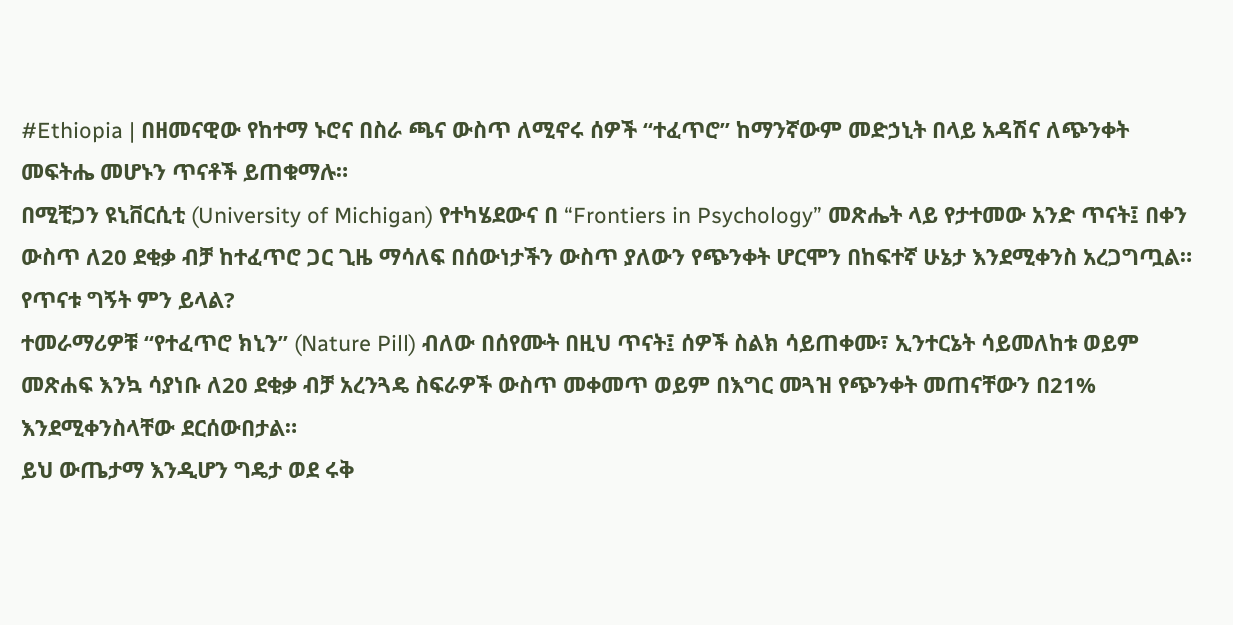#Ethiopia | በዘመናዊው የከተማ ኑሮና በስራ ጫና ውስጥ ለሚኖሩ ሰዎች “ተፈጥሮ” ከማንኛውም መድኃኒት በላይ አዳሽና ለጭንቀት መፍትሔ መሆኑን ጥናቶች ይጠቁማሉ።
በሚቺጋን ዩኒቨርሲቲ (University of Michigan) የተካሄደውና በ “Frontiers in Psychology” መጽሔት ላይ የታተመው አንድ ጥናት፤ በቀን ውስጥ ለ20 ደቂቃ ብቻ ከተፈጥሮ ጋር ጊዜ ማሳለፍ በሰውነታችን ውስጥ ያለውን የጭንቀት ሆርሞን በከፍተኛ ሁኔታ እንደሚቀንስ አረጋግጧል።
የጥናቱ ግኝት ምን ይላል?
ተመራማሪዎቹ “የተፈጥሮ ክኒን” (Nature Pill) ብለው በሰየሙት በዚህ ጥናት፤ ሰዎች ስልክ ሳይጠቀሙ፣ ኢንተርኔት ሳይመለከቱ ወይም መጽሐፍ እንኳ ሳያነቡ ለ20 ደቂቃ ብቻ አረንጓዴ ስፍራዎች ውስጥ መቀመጥ ወይም በእግር መጓዝ የጭንቀት መጠናቸውን በ21% እንደሚቀንስላቸው ደርሰውበታል።
ይህ ውጤታማ እንዲሆን ግዴታ ወደ ሩቅ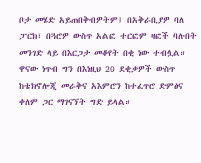ቦታ መሄድ አይጠበቅብዎትም፤ በአቅራቢያዎ ባለ ፓርክ፣ በጓሮዎ ውስጥ አልፎ ተርፎም ዛፎች ባሉበት መንገድ ላይ በእርጋታ መቆየት በቂ ነው ተብሏል።
ዋናው ነጥብ ግን በእነዚህ 20 ደቂቃዎች ውስጥ ከቴክኖሎጂ መራቅና አእምሮን ከተፈጥሮ ድምፅና ቀለም ጋር ማገናኘት ግድ ይላል።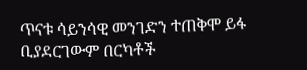ጥናቱ ሳይንሳዊ መንገድን ተጠቅሞ ይፋ ቢያደርገውም በርካቶች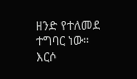ዘንድ የተለመደ ተግባር ነው። እርሶ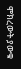ሞክረውት ያውቁ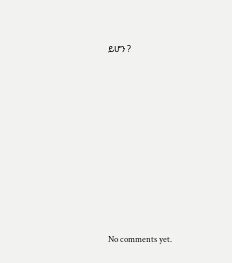ይሆን ?









No comments yet.